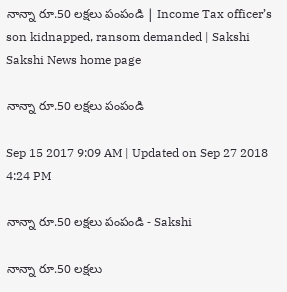నాన్నా రూ.50 లక్షలు పంపండి | Income Tax officer’s son kidnapped, ransom demanded | Sakshi
Sakshi News home page

నాన్నా రూ.50 లక్షలు పంపండి

Sep 15 2017 9:09 AM | Updated on Sep 27 2018 4:24 PM

నాన్నా రూ.50 లక్షలు పంపండి - Sakshi

నాన్నా రూ.50 లక్షలు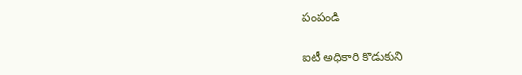పంపండి

ఐటీ అధికారి కొడుకుని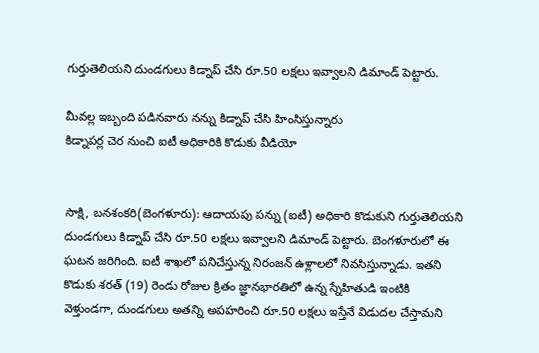గుర్తుతెలియని దుండగులు కిడ్నాప్‌ చేసి రూ.50 లక్షలు ఇవ్వాలని డిమాండ్‌ పెట్టారు.

మీవల్ల ఇబ్బంది పడినవారు నన్ను కిడ్నాప్‌ చేసి హింసిస్తున్నారు
కిడ్నాపర్ల చెర నుంచి ఐటీ అధికారికి కొడుకు వీడియో


సాక్షి, బనశంకరి(బెంగళూరు): ఆదాయపు పన్ను (ఐటీ) అధికారి కొడుకుని గుర్తుతెలియని దుండగులు కిడ్నాప్‌ చేసి రూ.50 లక్షలు ఇవ్వాలని డిమాండ్‌ పెట్టారు. బెంగళూరులో ఈ ఘటన జరిగింది. ఐటీ శాఖలో పనిచేస్తున్న నిరంజన్‌ ఉళ్లాలలో నివసిస్తున్నాడు. ఇతని కొడుకు శరత్‌ (19) రెండు రోజుల క్రితం జ్ఞానభారతిలో ఉన్న స్నేహితుడి ఇంటికి వెళ్తుండగా, దుండగులు అతన్ని అపహరించి రూ.50 లక్షలు ఇస్తేనే విడుదల చేస్తామని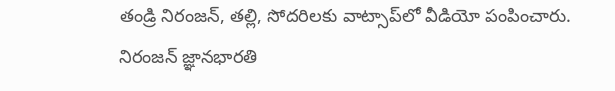తండ్రి నిరంజన్, తల్లి, సోదరిలకు వాట్సాప్‌లో వీడియో పంపించారు. నిరంజన్‌ జ్ఞానభారతి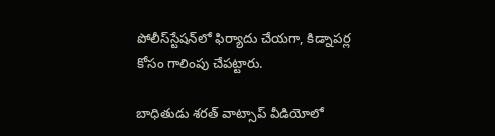పోలీస్‌స్టేషన్‌లో ఫిర్యాదు చేయగా, కిడ్నాపర్ల కోసం గాలింపు చేపట్టారు.

బాధితుడు శరత్‌ వాట్సాప్‌ వీడియోలో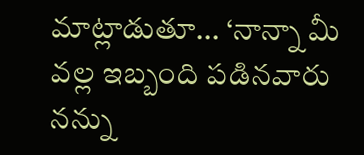మాట్లాడుతూ... ‘నాన్నా మీ వల్ల ఇబ్బంది పడినవారు నన్ను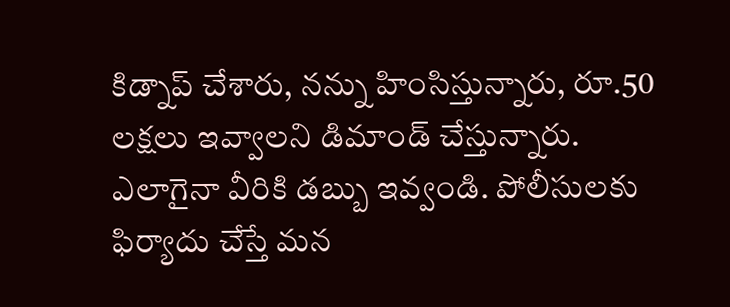కిడ్నాప్‌ చేశారు, నన్ను హింసిస్తున్నారు, రూ.50 లక్షలు ఇవ్వాలని డిమాండ్‌ చేస్తున్నారు. ఎలాగైనా వీరికి డబ్బు ఇవ్వండి. పోలీసులకు ఫిర్యాదు చేస్తే మన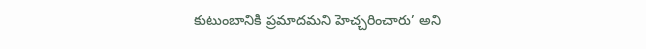కుటుంబానికి ప్రమాదమని హెచ్చరించారు’ అని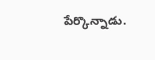పేర్కొన్నాడు.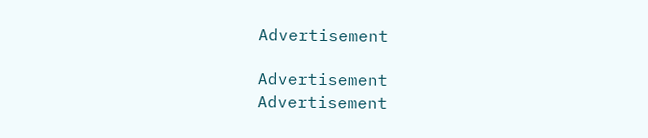Advertisement

Advertisement
Advertisement